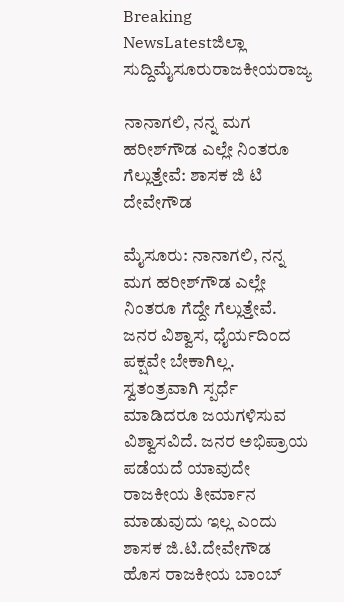Breaking NewsLatestಜಿಲ್ಲಾ ಸುದ್ದಿಮೈಸೂರುರಾಜಕೀಯರಾಜ್ಯ

ನಾನಾಗಲಿ, ನನ್ನ ಮಗ ಹರೀಶ್‌ಗೌಡ ಎಲ್ಲೇ ನಿಂತರೂ ಗೆಲ್ಲುತ್ತೇವೆ: ಶಾಸಕ ಜಿ ಟಿ ದೇವೇಗೌಡ

ಮೈಸೂರು: ನಾನಾಗಲಿ, ನನ್ನ ಮಗ ಹರೀಶ್‌ಗೌಡ ಎಲ್ಲೇ ನಿಂತರೂ ಗೆದ್ದೇ ಗೆಲ್ಲುತ್ತೇವೆ. ಜನರ ವಿಶ್ವಾಸ, ಧೈರ್ಯದಿಂದ ಪಕ್ಷವೇ ಬೇಕಾಗಿಲ್ಲ. ಸ್ವತಂತ್ರವಾಗಿ ಸ್ಪರ್ಧೆ ಮಾಡಿದರೂ ಜಯಗಳಿಸುವ ವಿಶ್ವಾಸವಿದೆ. ಜನರ ಅಭಿಪ್ರಾಯ ಪಡೆಯದೆ ಯಾವುದೇ ರಾಜಕೀಯ ತೀರ್ಮಾನ ಮಾಡುವುದು ಇಲ್ಲ ಎಂದು ಶಾಸಕ ಜಿ.ಟಿ.ದೇವೇಗೌಡ ಹೊಸ ರಾಜಕೀಯ ಬಾಂಬ್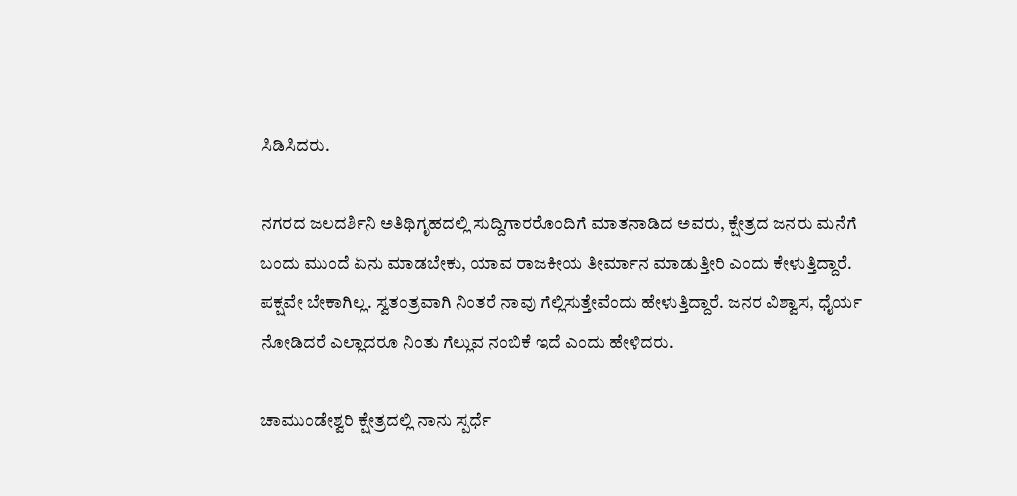ಸಿಡಿಸಿದರು.

ನಗರದ ಜಲದರ್ಶಿನಿ ಅತಿಥಿಗೃಹದಲ್ಲಿ ಸುದ್ದಿಗಾರರೊಂದಿಗೆ ಮಾತನಾಡಿದ ಅವರು, ಕ್ಷೇತ್ರದ ಜನರು ಮನೆಗೆ ಬಂದು ಮುಂದೆ ಏನು ಮಾಡಬೇಕು, ಯಾವ ರಾಜಕೀಯ ತೀರ್ಮಾನ ಮಾಡುತ್ತೀರಿ ಎಂದು ಕೇಳುತ್ತಿದ್ದಾರೆ. ಪಕ್ಷವೇ ಬೇಕಾಗಿಲ್ಲ. ಸ್ವತಂತ್ರವಾಗಿ ನಿಂತರೆ ನಾವು ಗೆಲ್ಲಿಸುತ್ತೇವೆಂದು ಹೇಳುತ್ತಿದ್ದಾರೆ. ಜನರ ವಿಶ್ವಾಸ, ಧೈರ್ಯ ನೋಡಿದರೆ ಎಲ್ಲಾದರೂ ನಿಂತು ಗೆಲ್ಲುವ ನಂಬಿಕೆ ಇದೆ ಎಂದು ಹೇಳಿದರು.

ಚಾಮುಂಡೇಶ್ವರಿ ಕ್ಷೇತ್ರದಲ್ಲಿ ನಾನು ಸ್ಪರ್ಧೆ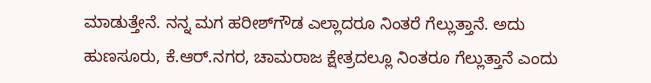ಮಾಡುತ್ತೇನೆ. ನನ್ನ ಮಗ ಹರೀಶ್‌ಗೌಡ ಎಲ್ಲಾದರೂ ನಿಂತರೆ ಗೆಲ್ಲುತ್ತಾನೆ. ಅದು ಹುಣಸೂರು, ಕೆ.ಆರ್.ನಗರ, ಚಾಮರಾಜ ಕ್ಷೇತ್ರದಲ್ಲೂ ನಿಂತರೂ ಗೆಲ್ಲುತ್ತಾನೆ ಎಂದು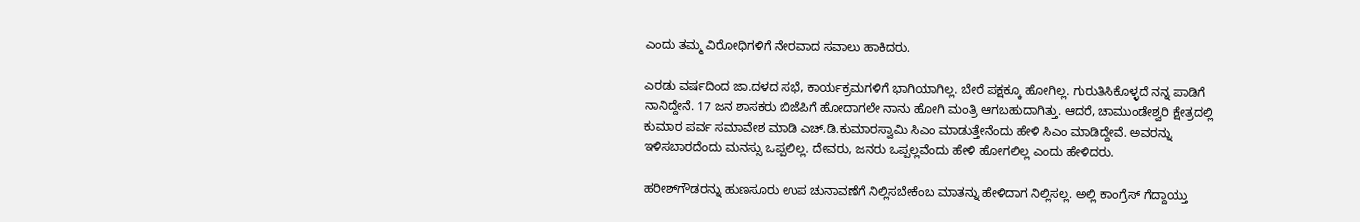ಎಂದು ತಮ್ಮ ವಿರೋಧಿಗಳಿಗೆ ನೇರವಾದ ಸವಾಲು ಹಾಕಿದರು.

ಎರಡು ವರ್ಷದಿಂದ ಜಾ.ದಳದ ಸಭೆ, ಕಾರ್ಯಕ್ರಮಗಳಿಗೆ ಭಾಗಿಯಾಗಿಲ್ಲ. ಬೇರೆ ಪಕ್ಷಕ್ಕೂ ಹೋಗಿಲ್ಲ. ಗುರುತಿಸಿಕೊಳ್ಳದೆ ನನ್ನ ಪಾಡಿಗೆ ನಾನಿದ್ದೇನೆ. 17 ಜನ ಶಾಸಕರು ಬಿಜೆಪಿಗೆ ಹೋದಾಗಲೇ ನಾನು ಹೋಗಿ ಮಂತ್ರಿ ಆಗಬಹುದಾಗಿತ್ತು. ಆದರೆ, ಚಾಮುಂಡೇಶ್ವರಿ ಕ್ಷೇತ್ರದಲ್ಲಿ ಕುಮಾರ ಪರ್ವ ಸಮಾವೇಶ ಮಾಡಿ ಎಚ್.ಡಿ.ಕುಮಾರಸ್ವಾಮಿ ಸಿಎಂ ಮಾಡುತ್ತೇನೆಂದು ಹೇಳಿ ಸಿಎಂ ಮಾಡಿದ್ದೇವೆ. ಅವರನ್ನು ಇಳಿಸಬಾರದೆಂದು ಮನಸ್ಸು ಒಪ್ಪಲಿಲ್ಲ. ದೇವರು, ಜನರು ಒಪ್ಪಲ್ಲವೆಂದು ಹೇಳಿ ಹೋಗಲಿಲ್ಲ ಎಂದು ಹೇಳಿದರು.

ಹರೀಶ್‌ಗೌಡರನ್ನು ಹುಣಸೂರು ಉಪ ಚುನಾವಣೆಗೆ ನಿಲ್ಲಿಸಬೇಕೆಂಬ ಮಾತನ್ನು ಹೇಳಿದಾಗ ನಿಲ್ಲಿಸಲ್ಲ. ಅಲ್ಲಿ ಕಾಂಗ್ರೆಸ್ ಗೆದ್ದಾಯ್ತು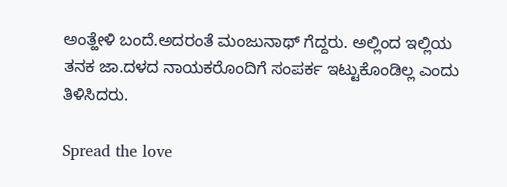ಅಂತ್ಹೇಳಿ ಬಂದೆ.ಅದರಂತೆ ಮಂಜುನಾಥ್ ಗೆದ್ದರು. ಅಲ್ಲಿಂದ ಇಲ್ಲಿಯ ತನಕ ಜಾ.ದಳದ ನಾಯಕರೊಂದಿಗೆ ಸಂಪರ್ಕ ಇಟ್ಟುಕೊಂಡಿಲ್ಲ ಎಂದು ತಿಳಿಸಿದರು.

Spread the love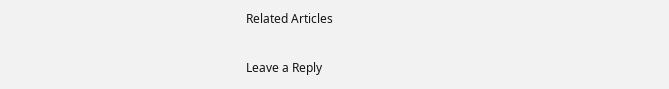Related Articles

Leave a Reply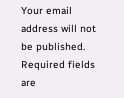Your email address will not be published. Required fields are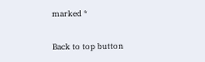marked *

Back to top button